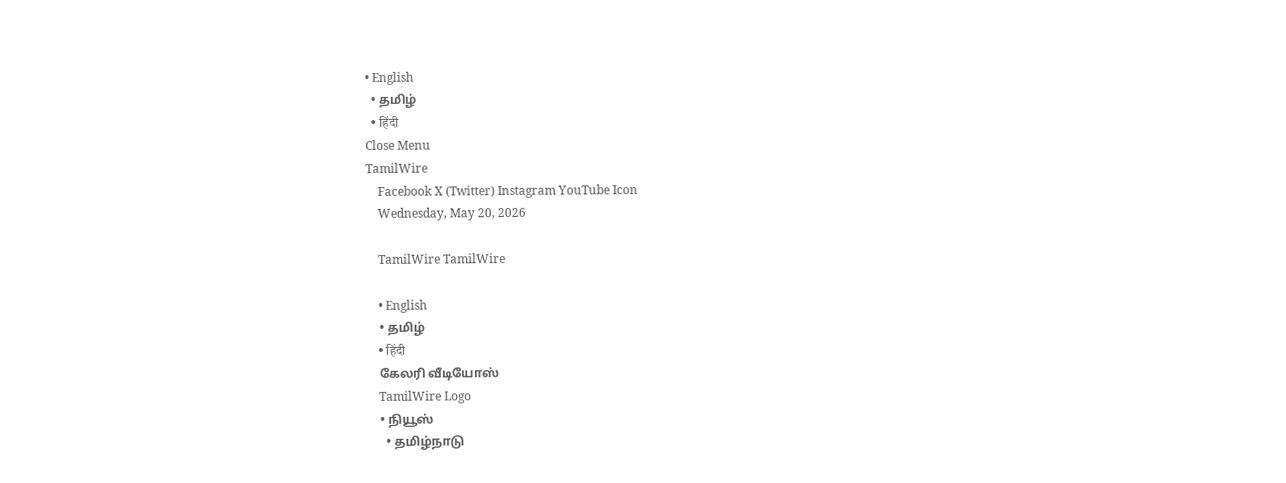• English
  • தமிழ்
  • हिंदी
Close Menu
TamilWire
    Facebook X (Twitter) Instagram YouTube Icon
    Wednesday, May 20, 2026

    TamilWire TamilWire

    • English
    • தமிழ்
    • हिंदी
    கேலரி வீடியோஸ்
    TamilWire Logo
    • நியூஸ்
      • தமிழ்நாடு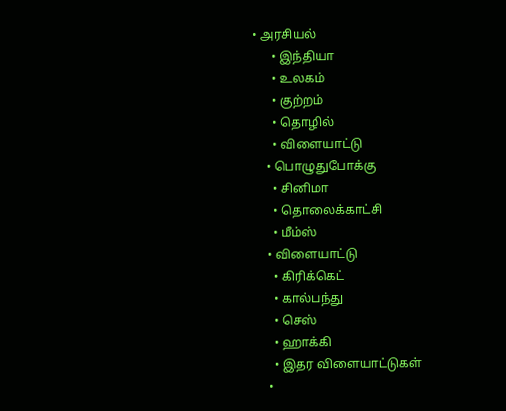• அரசியல்
      • இந்தியா
      • உலகம்
      • குற்றம்
      • தொழில்
      • விளையாட்டு
    • பொழுதுபோக்கு
      • சினிமா
      • தொலைக்காட்சி
      • மீம்ஸ்
    • விளையாட்டு
      • கிரிக்கெட்
      • கால்பந்து
      • செஸ்
      • ஹாக்கி
      • இதர விளையாட்டுகள்
    •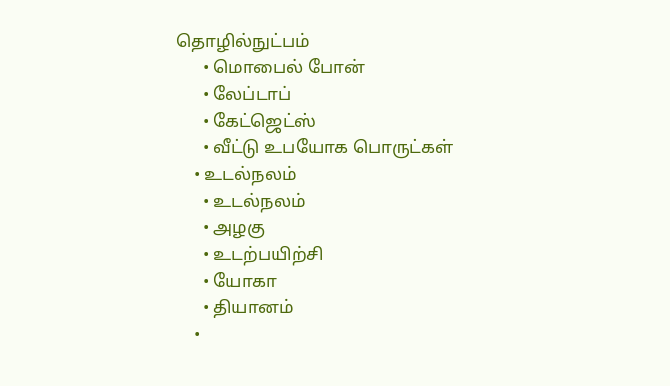தொழில்நுட்பம்
      • மொபைல் போன்
      • லேப்டாப்
      • கேட்ஜெட்ஸ்
      • வீட்டு உபயோக பொருட்கள்
    • உடல்நலம்
      • உடல்நலம்
      • அழகு
      • உடற்பயிற்சி
      • யோகா
      • தியானம்
    •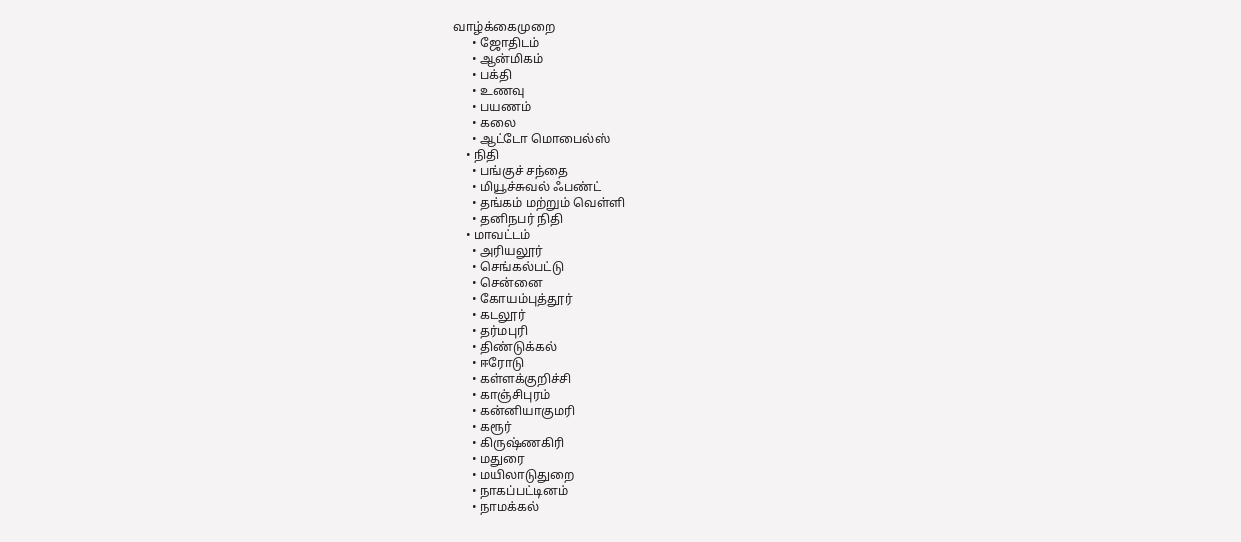வாழ்க்கைமுறை
      • ஜோதிடம்
      • ஆன்மிகம்
      • பக்தி
      • உணவு
      • பயணம்
      • கலை
      • ஆட்டோ மொபைல்ஸ்
    • நிதி
      • பங்குச் சந்தை
      • மியூச்சுவல் ஃபண்ட்
      • தங்கம் மற்றும் வெள்ளி
      • தனிநபர் நிதி
    • மாவட்டம்
      • அரியலூர்
      • செங்கல்பட்டு
      • சென்னை
      • கோயம்புத்தூர்
      • கடலூர்
      • தர்மபுரி
      • திண்டுக்கல்
      • ஈரோடு
      • கள்ளக்குறிச்சி
      • காஞ்சிபுரம்
      • கன்னியாகுமரி
      • கரூர்
      • கிருஷ்ணகிரி
      • மதுரை
      • மயிலாடுதுறை
      • நாகப்பட்டினம்
      • நாமக்கல்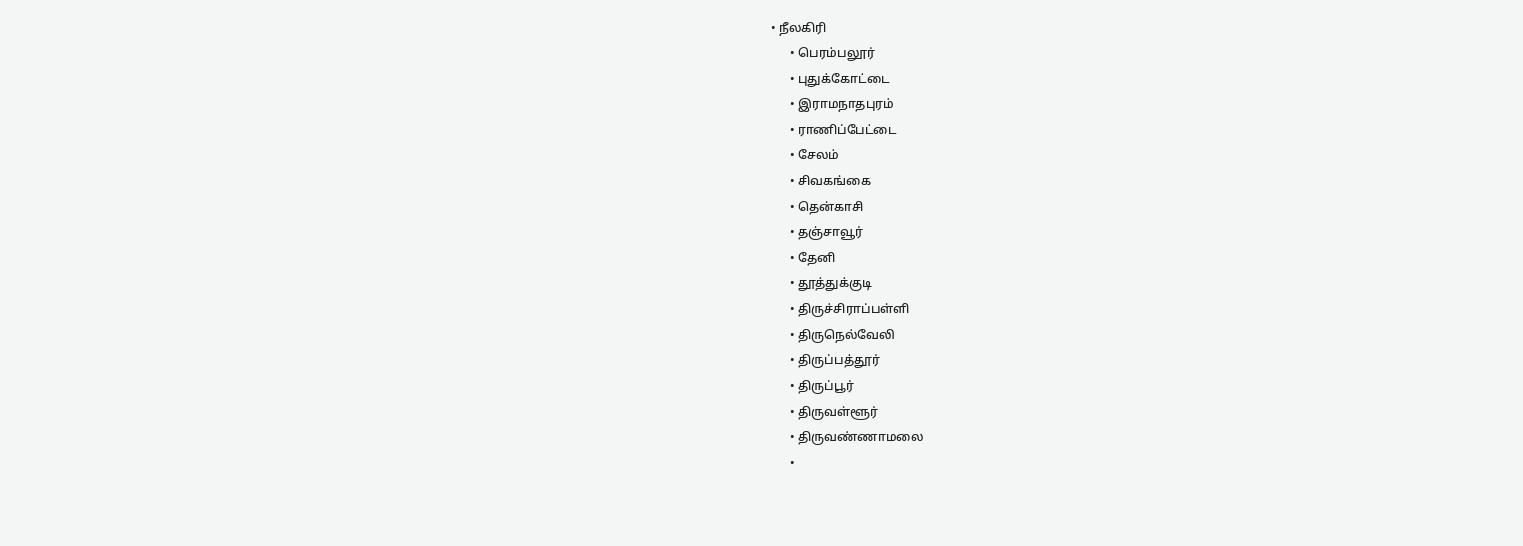• நீலகிரி
      • பெரம்பலூர்
      • புதுக்கோட்டை
      • இராமநாதபுரம்
      • ராணிப்பேட்டை
      • சேலம்
      • சிவகங்கை
      • தென்காசி
      • தஞ்சாவூர்
      • தேனி
      • தூத்துக்குடி
      • திருச்சிராப்பள்ளி
      • திருநெல்வேலி
      • திருப்பத்தூர்
      • திருப்பூர்
      • திருவள்ளூர்
      • திருவண்ணாமலை
      •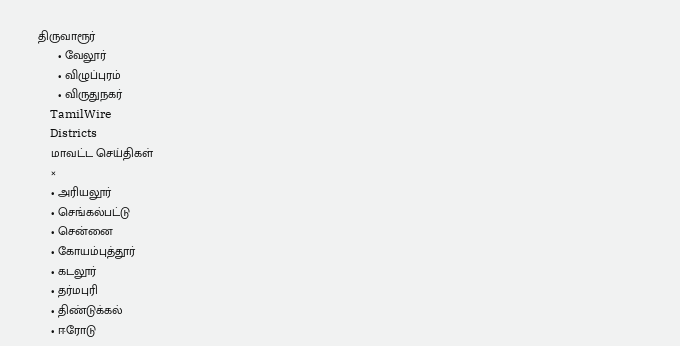திருவாரூர்
      • வேலூர்
      • விழுப்புரம்
      • விருதுநகர்
    TamilWire
    Districts
    மாவட்ட செய்திகள்
    ×
    • அரியலூர்
    • செங்கல்பட்டு
    • சென்னை
    • கோயம்புத்தூர்
    • கடலூர்
    • தர்மபுரி
    • திண்டுக்கல்
    • ஈரோடு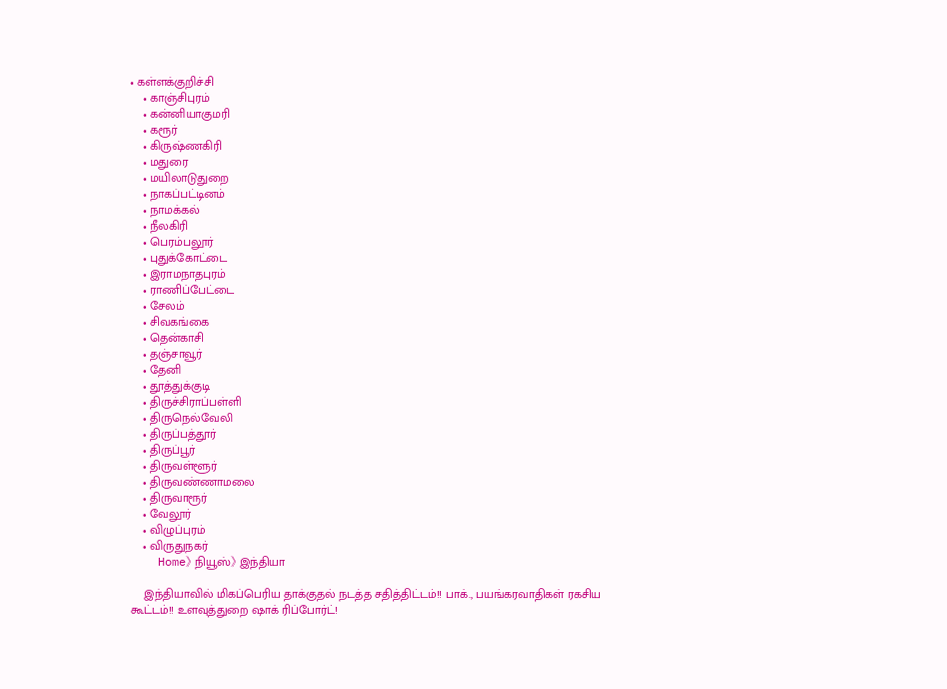• கள்ளக்குறிச்சி
    • காஞ்சிபுரம்
    • கன்னியாகுமரி
    • கரூர்
    • கிருஷ்ணகிரி
    • மதுரை
    • மயிலாடுதுறை
    • நாகப்பட்டினம்
    • நாமக்கல்
    • நீலகிரி
    • பெரம்பலூர்
    • புதுக்கோட்டை
    • இராமநாதபுரம்
    • ராணிப்பேட்டை
    • சேலம்
    • சிவகங்கை
    • தென்காசி
    • தஞ்சாவூர்
    • தேனி
    • தூத்துக்குடி
    • திருச்சிராப்பள்ளி
    • திருநெல்வேலி
    • திருப்பத்தூர்
    • திருப்பூர்
    • திருவள்ளூர்
    • திருவண்ணாமலை
    • திருவாரூர்
    • வேலூர்
    • விழுப்புரம்
    • விருதுநகர்
    Home》 நியூஸ்》 இந்தியா

    இந்தியாவில் மிகப்பெரிய தாக்குதல் நடத்த சதித்திட்டம்!! பாக்., பயங்கரவாதிகள் ரகசிய கூட்டம்!! உளவுத்துறை ஷாக் ரிப்போர்ட்!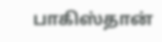பாகிஸ்தான்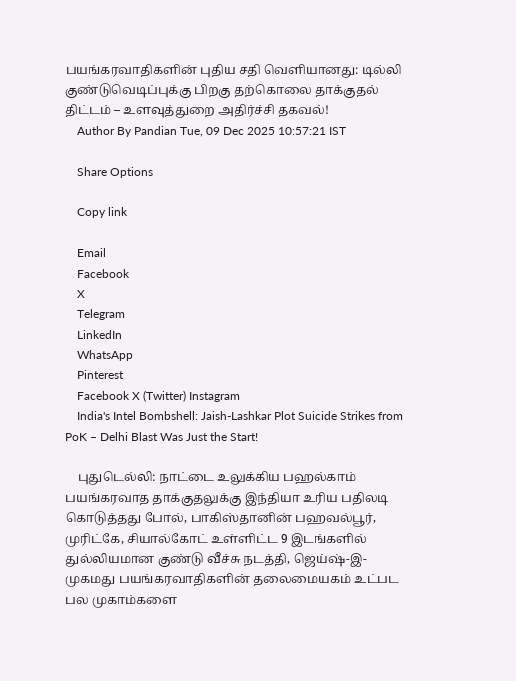பயங்கரவாதிகளின் புதிய சதி வெளியானது: டில்லி குண்டுவெடிப்புக்கு பிறகு தற்கொலை தாக்குதல் திட்டம் – உளவுத்துறை அதிர்ச்சி தகவல்!
    Author By Pandian Tue, 09 Dec 2025 10:57:21 IST

    Share Options

    Copy link

    Email
    Facebook
    X
    Telegram
    LinkedIn
    WhatsApp
    Pinterest
    Facebook X (Twitter) Instagram
    India's Intel Bombshell: Jaish-Lashkar Plot Suicide Strikes from PoK – Delhi Blast Was Just the Start!

    புதுடெல்லி: நாட்டை உலுக்கிய பஹல்காம் பயங்கரவாத தாக்குதலுக்கு இந்தியா உரிய பதிலடி கொடுத்தது போல், பாகிஸ்தானின் பஹவல்பூர், முரிட்கே, சியால்கோட் உள்ளிட்ட 9 இடங்களில் துல்லியமான குண்டு வீச்சு நடத்தி, ஜெய்ஷ்-இ-முகமது பயங்கரவாதிகளின் தலைமையகம் உட்பட பல முகாம்களை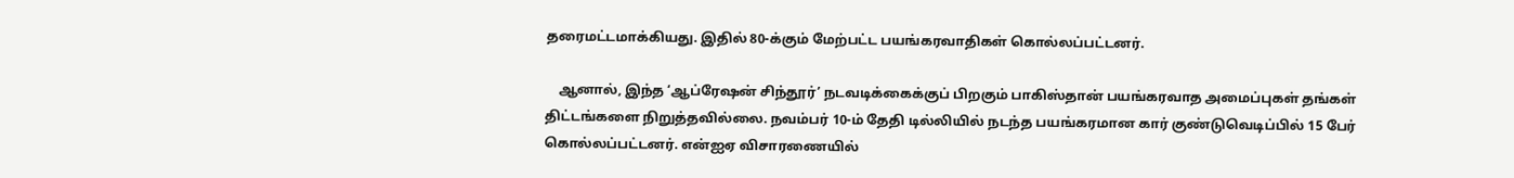தரைமட்டமாக்கியது. இதில் 80-க்கும் மேற்பட்ட பயங்கரவாதிகள் கொல்லப்பட்டனர்.

    ஆனால், இந்த ‘ஆப்ரேஷன் சிந்தூர்’ நடவடிக்கைக்குப் பிறகும் பாகிஸ்தான் பயங்கரவாத அமைப்புகள் தங்கள் திட்டங்களை நிறுத்தவில்லை. நவம்பர் 10-ம் தேதி டில்லியில் நடந்த பயங்கரமான கார் குண்டுவெடிப்பில் 15 பேர் கொல்லப்பட்டனர். என்ஐஏ விசாரணையில்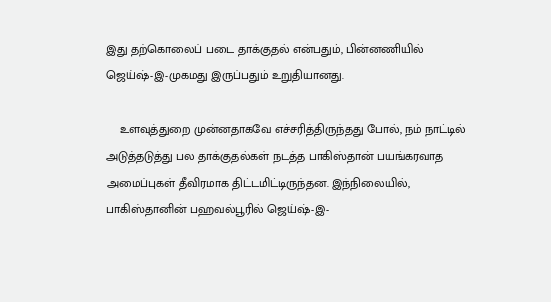இது தற்கொலைப் படை தாக்குதல் என்பதும், பின்னணியில் ஜெய்ஷ்-இ-முகமது இருப்பதும் உறுதியானது.

    உளவுத்துறை முன்னதாகவே எச்சரித்திருந்தது போல், நம் நாட்டில் அடுத்தடுத்து பல தாக்குதல்கள் நடத்த பாகிஸ்தான் பயங்கரவாத அமைப்புகள் தீவிரமாக திட்டமிட்டிருந்தன. இந்நிலையில், பாகிஸ்தானின் பஹவல்பூரில் ஜெய்ஷ்-இ-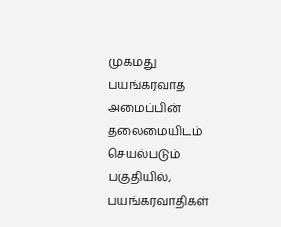முகமது பயங்கரவாத அமைப்பின் தலைமையிடம் செயல்படும் பகுதியில், பயங்கரவாதிகள்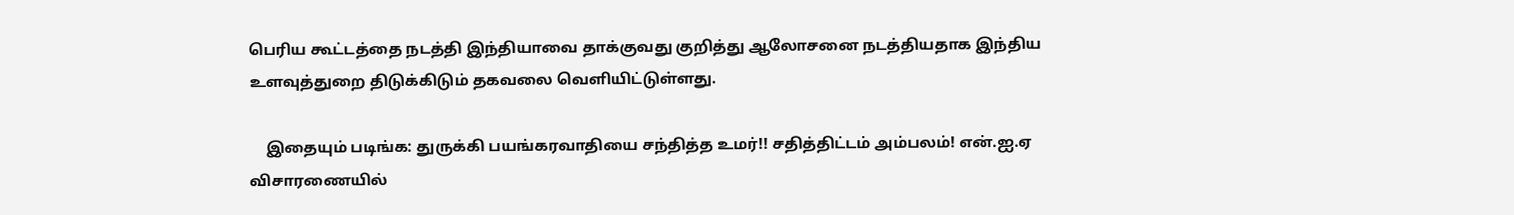பெரிய கூட்டத்தை நடத்தி இந்தியாவை தாக்குவது குறித்து ஆலோசனை நடத்தியதாக இந்திய உளவுத்துறை திடுக்கிடும் தகவலை வெளியிட்டுள்ளது.

    இதையும் படிங்க: துருக்கி பயங்கரவாதியை சந்தித்த உமர்!! சதித்திட்டம் அம்பலம்! என்.ஐ.ஏ விசாரணையில்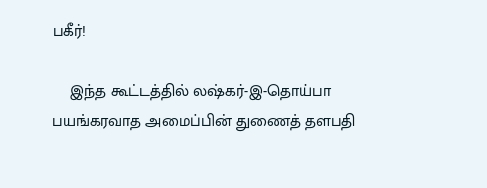பகீர்!

    இந்த கூட்டத்தில் லஷ்கர்-இ-தொய்பா பயங்கரவாத அமைப்பின் துணைத் தளபதி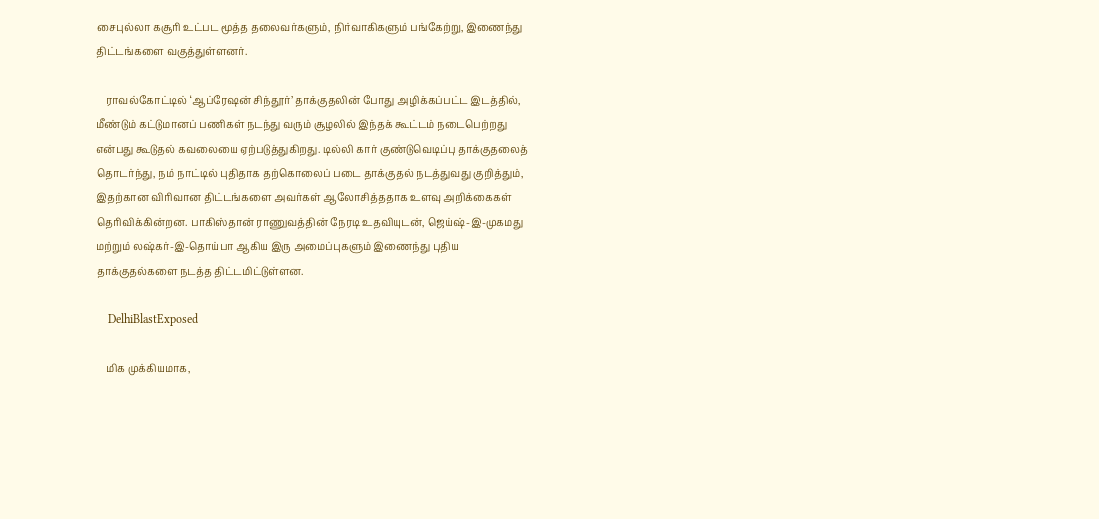சைபுல்லா கசூரி உட்பட மூத்த தலைவர்களும், நிர்வாகிகளும் பங்கேற்று, இணைந்து திட்டங்களை வகுத்துள்ளனர்.

    ராவல்கோட்டில் ‘ஆப்ரேஷன் சிந்தூர்’ தாக்குதலின் போது அழிக்கப்பட்ட இடத்தில், மீண்டும் கட்டுமானப் பணிகள் நடந்து வரும் சூழலில் இந்தக் கூட்டம் நடைபெற்றது என்பது கூடுதல் கவலையை ஏற்படுத்துகிறது. டில்லி கார் குண்டுவெடிப்பு தாக்குதலைத் தொடர்ந்து, நம் நாட்டில் புதிதாக தற்கொலைப் படை தாக்குதல் நடத்துவது குறித்தும், இதற்கான விரிவான திட்டங்களை அவர்கள் ஆலோசித்ததாக உளவு அறிக்கைகள் தெரிவிக்கின்றன. பாகிஸ்தான் ராணுவத்தின் நேரடி உதவியுடன், ஜெய்ஷ்-இ-முகமது மற்றும் லஷ்கர்-இ-தொய்பா ஆகிய இரு அமைப்புகளும் இணைந்து புதிய தாக்குதல்களை நடத்த திட்டமிட்டுள்ளன.

    DelhiBlastExposed

    மிக முக்கியமாக,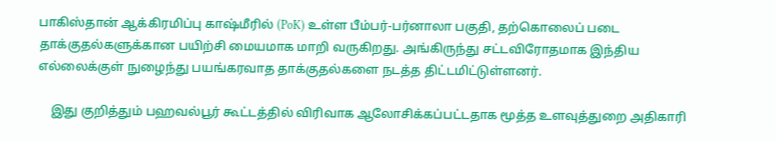பாகிஸ்தான் ஆக்கிரமிப்பு காஷ்மீரில் (PoK) உள்ள பீம்பர்-பர்னாலா பகுதி, தற்கொலைப் படை தாக்குதல்களுக்கான பயிற்சி மையமாக மாறி வருகிறது. அங்கிருந்து சட்டவிரோதமாக இந்திய எல்லைக்குள் நுழைந்து பயங்கரவாத தாக்குதல்களை நடத்த திட்டமிட்டுள்ளனர்.

    இது குறித்தும் பஹவல்பூர் கூட்டத்தில் விரிவாக ஆலோசிக்கப்பட்டதாக மூத்த உளவுத்துறை அதிகாரி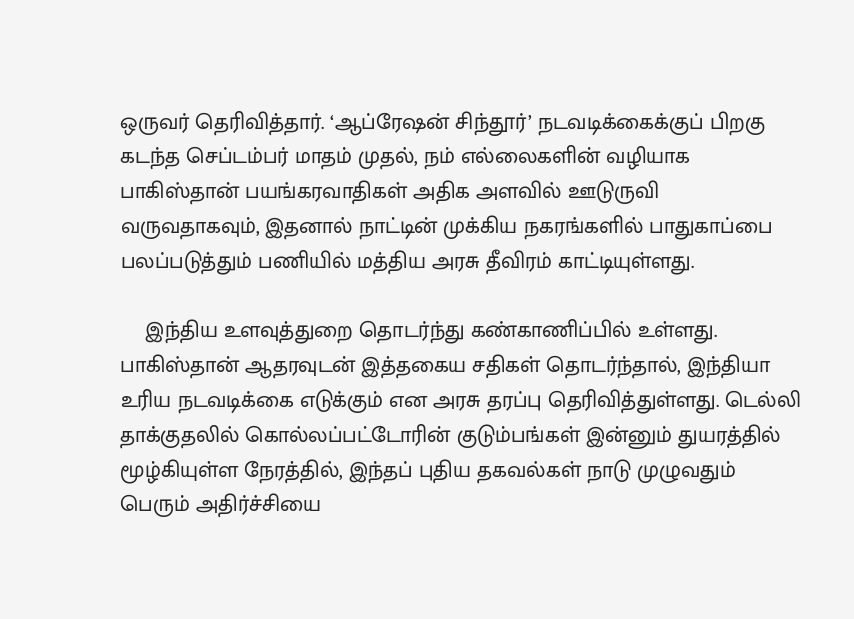ஒருவர் தெரிவித்தார். ‘ஆப்ரேஷன் சிந்தூர்’ நடவடிக்கைக்குப் பிறகு கடந்த செப்டம்பர் மாதம் முதல், நம் எல்லைகளின் வழியாக பாகிஸ்தான் பயங்கரவாதிகள் அதிக அளவில் ஊடுருவி வருவதாகவும், இதனால் நாட்டின் முக்கிய நகரங்களில் பாதுகாப்பை பலப்படுத்தும் பணியில் மத்திய அரசு தீவிரம் காட்டியுள்ளது.

    இந்திய உளவுத்துறை தொடர்ந்து கண்காணிப்பில் உள்ளது. பாகிஸ்தான் ஆதரவுடன் இத்தகைய சதிகள் தொடர்ந்தால், இந்தியா உரிய நடவடிக்கை எடுக்கும் என அரசு தரப்பு தெரிவித்துள்ளது. டெல்லி தாக்குதலில் கொல்லப்பட்டோரின் குடும்பங்கள் இன்னும் துயரத்தில் மூழ்கியுள்ள நேரத்தில், இந்தப் புதிய தகவல்கள் நாடு முழுவதும் பெரும் அதிர்ச்சியை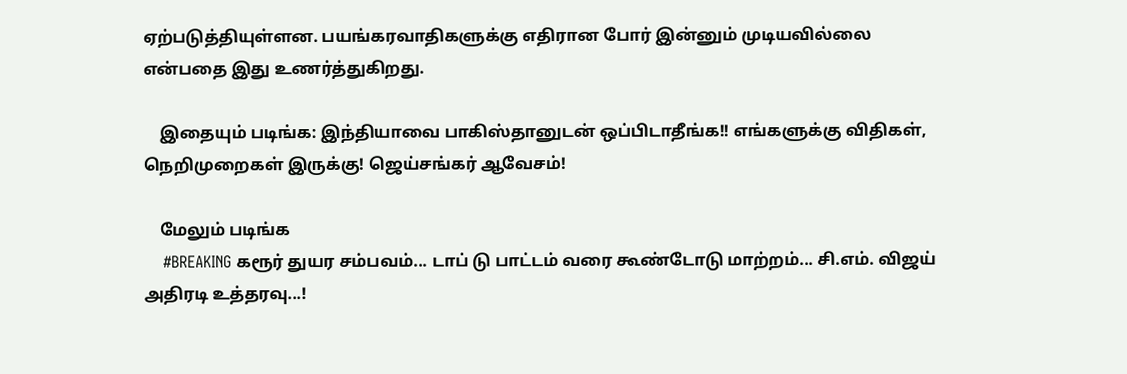ஏற்படுத்தியுள்ளன. பயங்கரவாதிகளுக்கு எதிரான போர் இன்னும் முடியவில்லை என்பதை இது உணர்த்துகிறது.

    இதையும் படிங்க: இந்தியாவை பாகிஸ்தானுடன் ஒப்பிடாதீங்க!! எங்களுக்கு விதிகள், நெறிமுறைகள் இருக்கு! ஜெய்சங்கர் ஆவேசம்!

    மேலும் படிங்க
    #BREAKING கரூர் துயர சம்பவம்... டாப் டு பாட்டம் வரை கூண்டோடு மாற்றம்... சி.எம். விஜய் அதிரடி உத்தரவு...!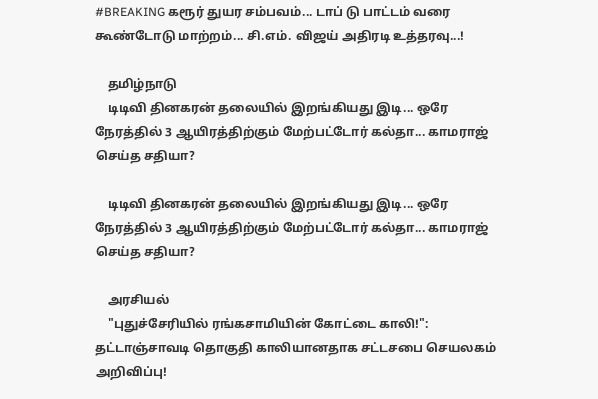#BREAKING கரூர் துயர சம்பவம்... டாப் டு பாட்டம் வரை கூண்டோடு மாற்றம்... சி.எம். விஜய் அதிரடி உத்தரவு...!

    தமிழ்நாடு
    டிடிவி தினகரன் தலையில் இறங்கியது இடி... ஒரே நேரத்தில் 3 ஆயிரத்திற்கும் மேற்பட்டோர் கல்தா... காமராஜ் செய்த சதியா?

    டிடிவி தினகரன் தலையில் இறங்கியது இடி... ஒரே நேரத்தில் 3 ஆயிரத்திற்கும் மேற்பட்டோர் கல்தா... காமராஜ் செய்த சதியா?

    அரசியல்
    "புதுச்சேரியில் ரங்கசாமியின் கோட்டை காலி!": தட்டாஞ்சாவடி தொகுதி காலியானதாக சட்டசபை செயலகம் அறிவிப்பு!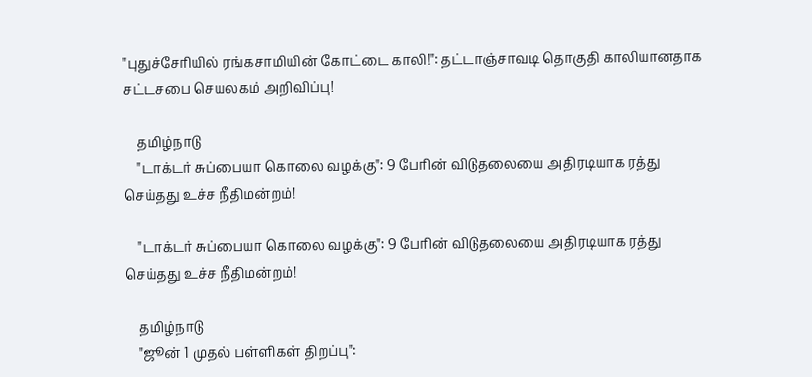"புதுச்சேரியில் ரங்கசாமியின் கோட்டை காலி!": தட்டாஞ்சாவடி தொகுதி காலியானதாக சட்டசபை செயலகம் அறிவிப்பு!

    தமிழ்நாடு
    "டாக்டர் சுப்பையா கொலை வழக்கு": 9 பேரின் விடுதலையை அதிரடியாக ரத்து செய்தது உச்ச நீதிமன்றம்!

    "டாக்டர் சுப்பையா கொலை வழக்கு": 9 பேரின் விடுதலையை அதிரடியாக ரத்து செய்தது உச்ச நீதிமன்றம்!

    தமிழ்நாடு
    "ஜூன் 1 முதல் பள்ளிகள் திறப்பு":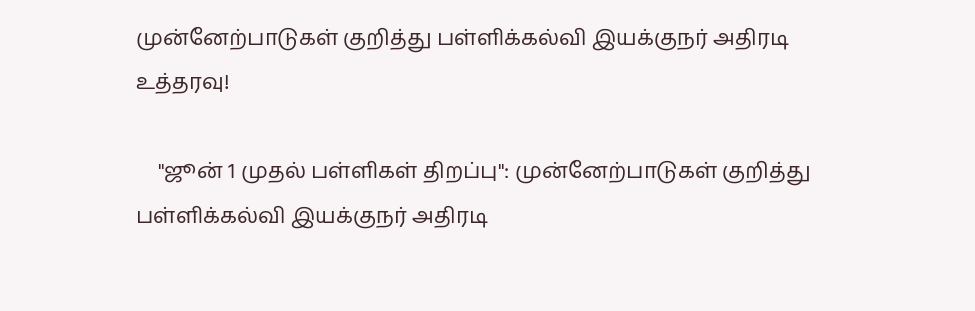முன்னேற்பாடுகள் குறித்து பள்ளிக்கல்வி இயக்குநர் அதிரடி உத்தரவு!

    "ஜூன் 1 முதல் பள்ளிகள் திறப்பு": முன்னேற்பாடுகள் குறித்து பள்ளிக்கல்வி இயக்குநர் அதிரடி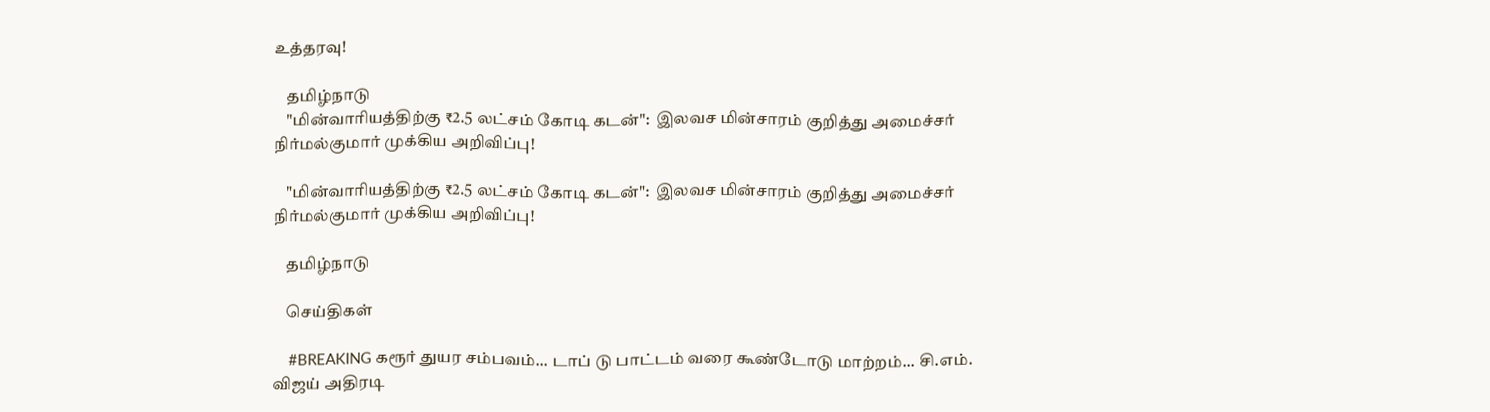உத்தரவு!

    தமிழ்நாடு
    "மின்வாரியத்திற்கு ₹2.5 லட்சம் கோடி கடன்":  இலவச மின்சாரம் குறித்து அமைச்சர் நிர்மல்குமார் முக்கிய அறிவிப்பு!

    "மின்வாரியத்திற்கு ₹2.5 லட்சம் கோடி கடன்":  இலவச மின்சாரம் குறித்து அமைச்சர் நிர்மல்குமார் முக்கிய அறிவிப்பு!

    தமிழ்நாடு

    செய்திகள்

    #BREAKING கரூர் துயர சம்பவம்... டாப் டு பாட்டம் வரை கூண்டோடு மாற்றம்... சி.எம். விஜய் அதிரடி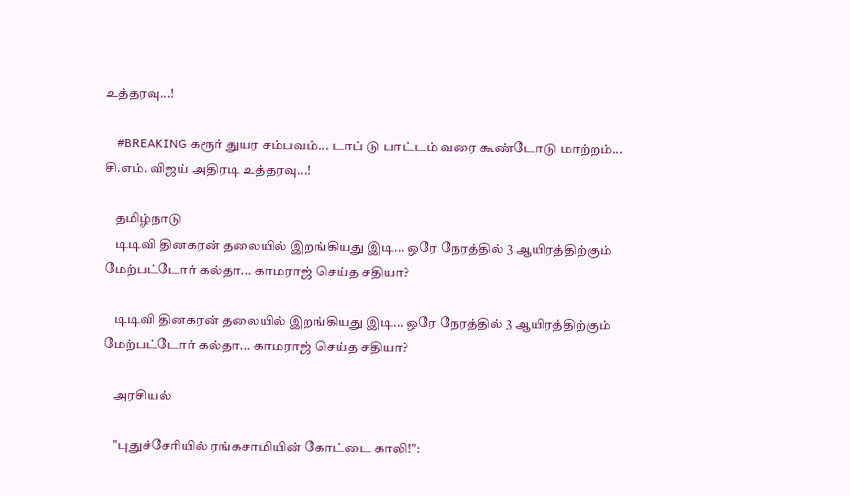உத்தரவு...!

    #BREAKING கரூர் துயர சம்பவம்... டாப் டு பாட்டம் வரை கூண்டோடு மாற்றம்... சி.எம். விஜய் அதிரடி உத்தரவு...!

    தமிழ்நாடு
    டிடிவி தினகரன் தலையில் இறங்கியது இடி... ஒரே நேரத்தில் 3 ஆயிரத்திற்கும் மேற்பட்டோர் கல்தா... காமராஜ் செய்த சதியா?

    டிடிவி தினகரன் தலையில் இறங்கியது இடி... ஒரே நேரத்தில் 3 ஆயிரத்திற்கும் மேற்பட்டோர் கல்தா... காமராஜ் செய்த சதியா?

    அரசியல்

    "புதுச்சேரியில் ரங்கசாமியின் கோட்டை காலி!":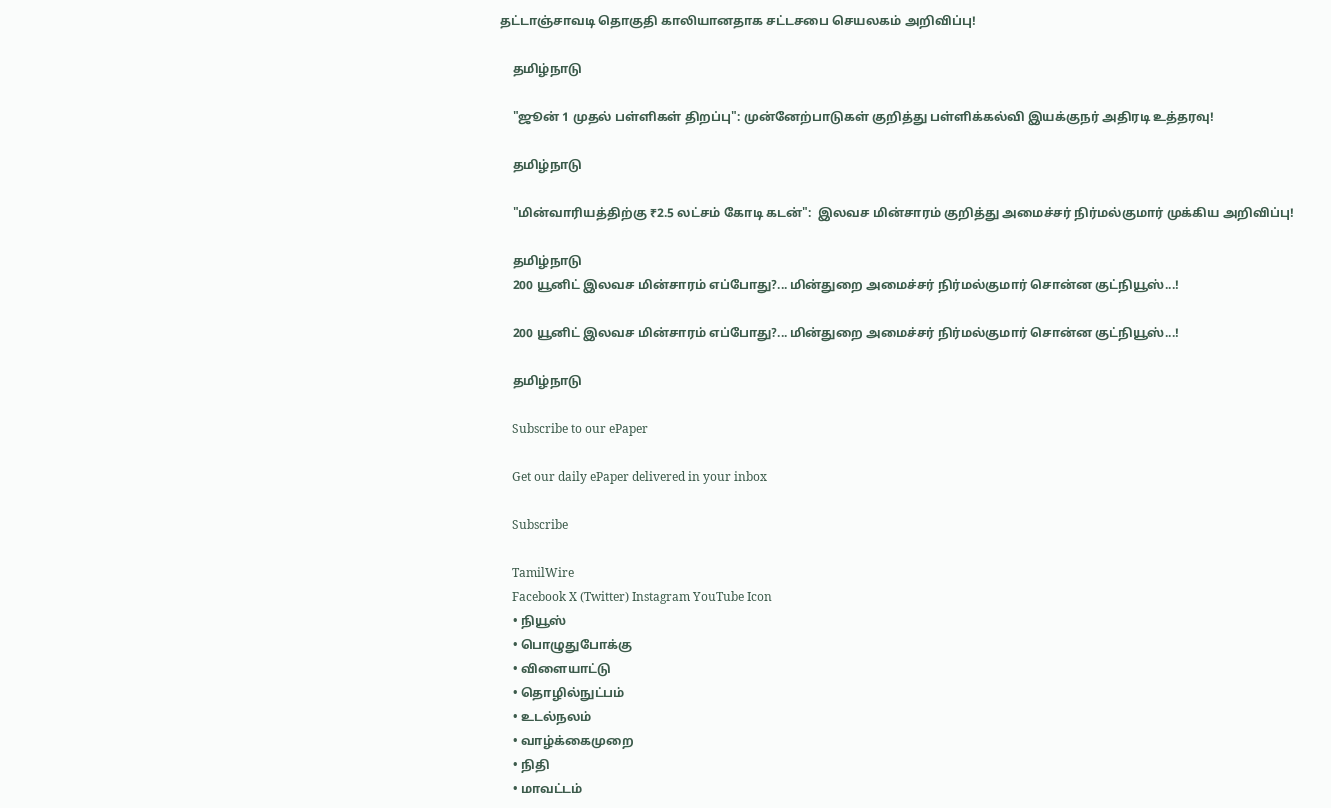தட்டாஞ்சாவடி தொகுதி காலியானதாக சட்டசபை செயலகம் அறிவிப்பு!

    தமிழ்நாடு

    "ஜூன் 1 முதல் பள்ளிகள் திறப்பு": முன்னேற்பாடுகள் குறித்து பள்ளிக்கல்வி இயக்குநர் அதிரடி உத்தரவு!

    தமிழ்நாடு

    "மின்வாரியத்திற்கு ₹2.5 லட்சம் கோடி கடன்":  இலவச மின்சாரம் குறித்து அமைச்சர் நிர்மல்குமார் முக்கிய அறிவிப்பு!

    தமிழ்நாடு
    200 யூனிட் இலவச மின்சாரம் எப்போது?... மின்துறை அமைச்சர் நிர்மல்குமார் சொன்ன குட்நியூஸ்...!

    200 யூனிட் இலவச மின்சாரம் எப்போது?... மின்துறை அமைச்சர் நிர்மல்குமார் சொன்ன குட்நியூஸ்...!

    தமிழ்நாடு

    Subscribe to our ePaper

    Get our daily ePaper delivered in your inbox

    Subscribe

    TamilWire
    Facebook X (Twitter) Instagram YouTube Icon
    • நியூஸ்
    • பொழுதுபோக்கு
    • விளையாட்டு
    • தொழில்நுட்பம்
    • உடல்நலம்
    • வாழ்க்கைமுறை
    • நிதி
    • மாவட்டம்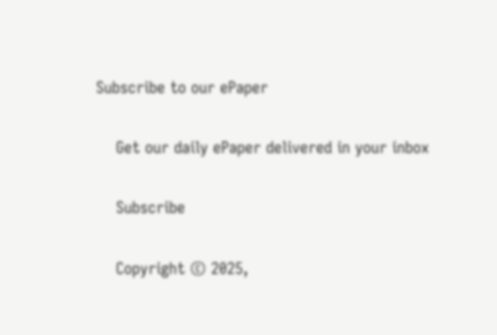Subscribe to our ePaper

    Get our daily ePaper delivered in your inbox

    Subscribe

    Copyright © 2025,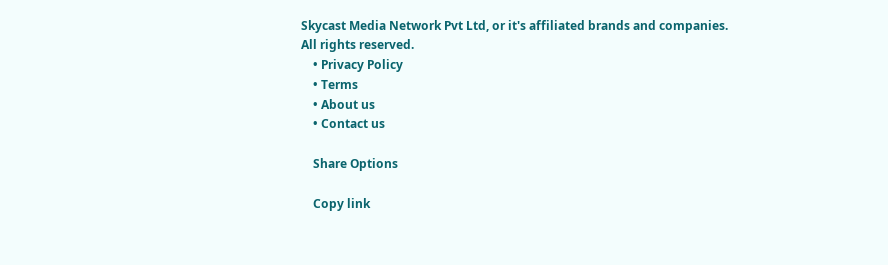Skycast Media Network Pvt Ltd, or it's affiliated brands and companies. All rights reserved.
    • Privacy Policy
    • Terms
    • About us
    • Contact us

    Share Options

    Copy link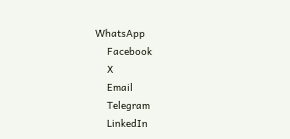WhatsApp
    Facebook
    X
    Email
    Telegram
    LinkedIn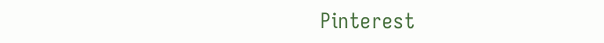Pinterest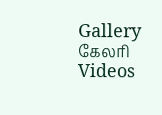Gallery கேலரி Videos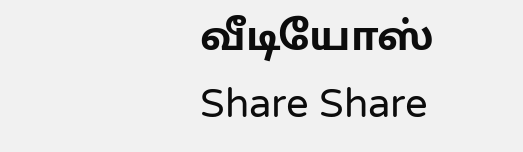வீடியோஸ் Share Share